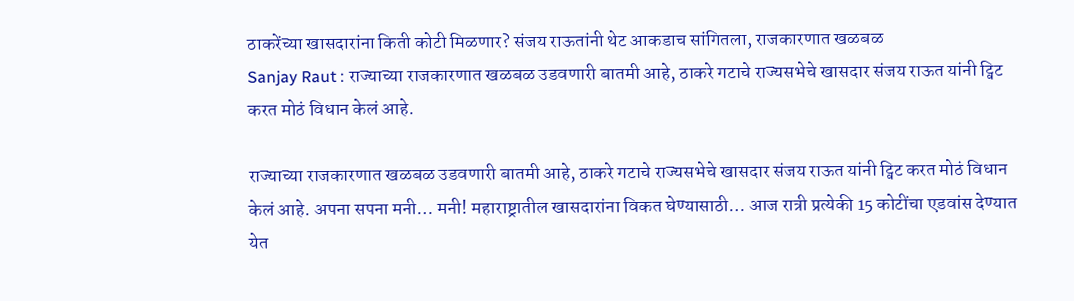ठाकरेंच्या खासदारांना किती कोटी मिळणार? संजय राऊतांनी थेट आकडाच सांगितला, राजकारणात खळबळ
Sanjay Raut : राज्याच्या राजकारणात खळबळ उडवणारी बातमी आहे, ठाकरे गटाचे राज्यसभेचे खासदार संजय राऊत यांनी ट्विट करत मोठं विधान केलं आहे.

राज्याच्या राजकारणात खळबळ उडवणारी बातमी आहे, ठाकरे गटाचे राज्यसभेचे खासदार संजय राऊत यांनी ट्विट करत मोठं विधान केलं आहे. अपना सपना मनी… मनी! महाराष्ट्रातील खासदारांना विकत घेण्यासाठी… आज रात्री प्रत्येकी 15 कोटींचा एडवांस देण्यात येत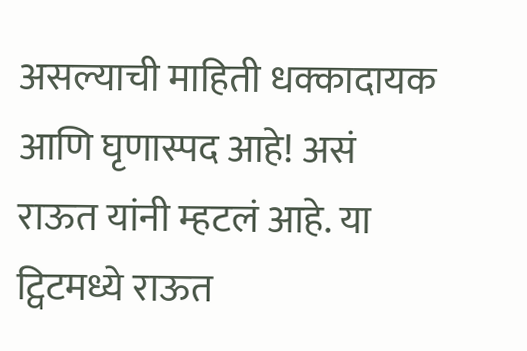असल्याची माहिती धक्कादायक आणि घृणास्पद आहे! असं राऊत यांनी म्हटलं आहे. या ट्विटमध्ये राऊत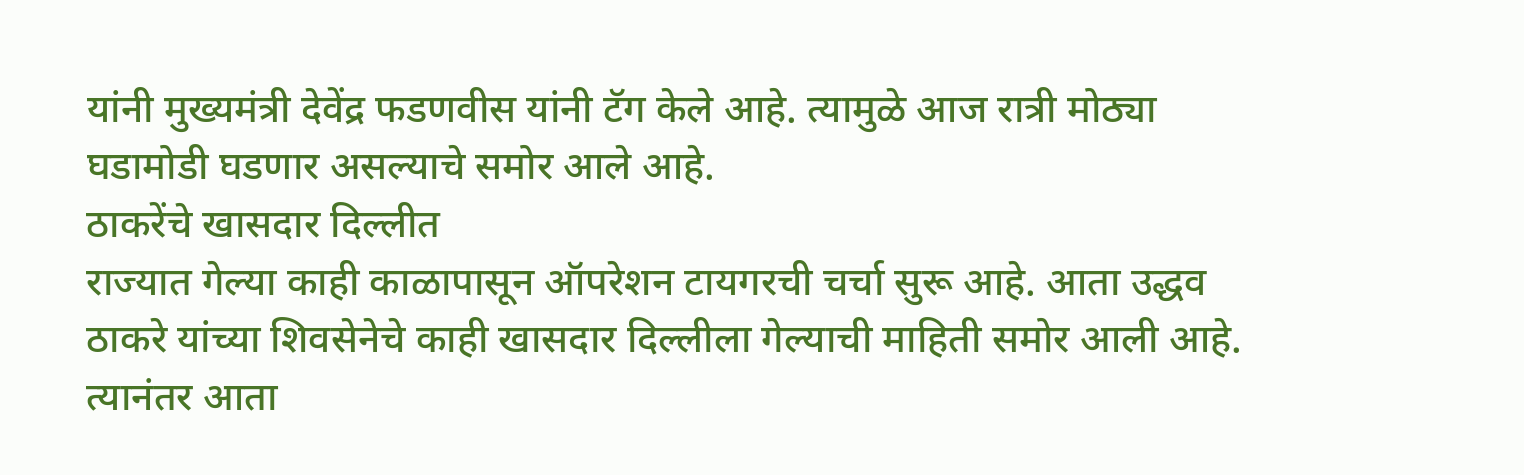यांनी मुख्यमंत्री देवेंद्र फडणवीस यांनी टॅग केले आहे. त्यामुळे आज रात्री मोठ्या घडामोडी घडणार असल्याचे समोर आले आहे.
ठाकरेंचे खासदार दिल्लीत
राज्यात गेल्या काही काळापासून ऑपरेशन टायगरची चर्चा सुरू आहे. आता उद्धव ठाकरे यांच्या शिवसेनेचे काही खासदार दिल्लीला गेल्याची माहिती समोर आली आहे. त्यानंतर आता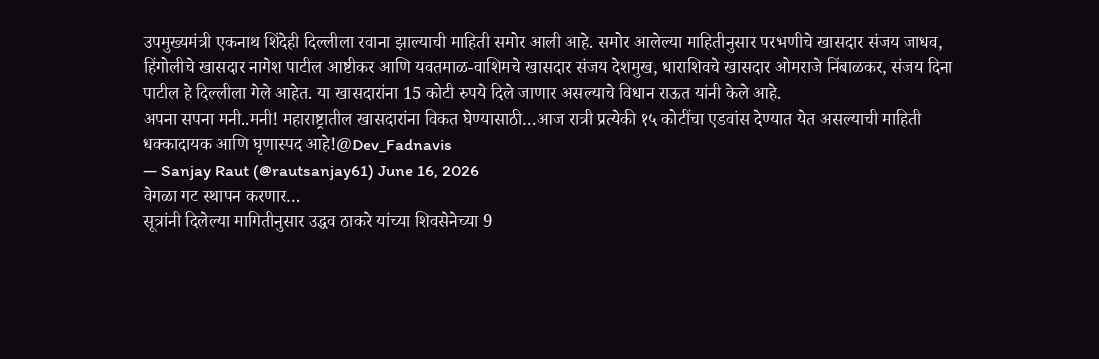उपमुख्यमंत्री एकनाथ शिंदेही दिल्लीला रवाना झाल्याची माहिती समोर आली आहे. समोर आलेल्या माहितीनुसार परभणीचे खासदार संजय जाधव, हिंगोलीचे खासदार नागेश पाटील आष्टीकर आणि यवतमाळ-वाशिमचे खासदार संजय देशमुख, धाराशिवचे खासदार ओमराजे निंबाळकर, संजय दिना पाटील हे दिल्लीला गेले आहेत. या खासदारांना 15 कोटी रुपये दिले जाणार असल्याचे विधान राऊत यांनी केले आहे.
अपना सपना मनी..मनी! महाराष्ट्रातील खासदारांना विकत घेण्यासाठी…आज रात्री प्रत्येकी १५ कोटींचा एडवांस देण्यात येत असल्याची माहिती धक्कादायक आणि घृणास्पद आहे!@Dev_Fadnavis
— Sanjay Raut (@rautsanjay61) June 16, 2026
वेगळा गट स्थापन करणार…
सूत्रांनी दिलेल्या मागितीनुसार उद्धव ठाकरे यांच्या शिवसेनेच्या 9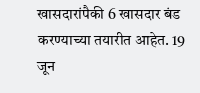खासदारांपैकी 6 खासदार बंड करण्याच्या तयारीत आहेत. 19 जून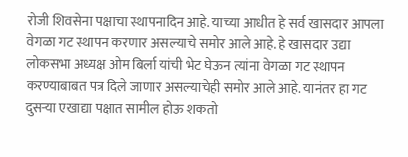रोजी शिवसेना पक्षाचा स्थापनादिन आहे. याच्या आधीत हे सर्व खासदार आपला वेगळा गट स्थापन करणार असल्याचे समोर आले आहे. हे खासदार उद्या लोकसभा अध्यक्ष ओम बिर्ला यांची भेट घेऊन त्यांना वेगळा गट स्थापन करण्याबाबत पत्र दिले जाणार असल्याचेही समोर आले आहे. यानंतर हा गट दुसऱ्या एखाद्या पक्षात सामील होऊ शकतो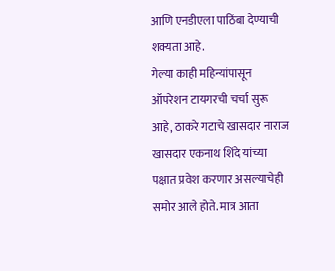आणि एनडीएला पाठिंबा देण्याची शक्यता आहे.
गेल्या काही महिन्यांपासून ऑपरेशन टायगरची चर्चा सुरू आहे, ठाकरे गटाचे खासदार नाराज खासदार एकनाथ शिंदे यांच्या पक्षात प्रवेश करणार असल्याचेही समोर आले होते. मात्र आता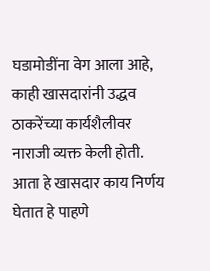घडामोडींना वेग आला आहे, काही खासदारांनी उद्धव ठाकरेंच्या कार्यशैलीवर नाराजी व्यक्त केली होती. आता हे खासदार काय निर्णय घेतात हे पाहणे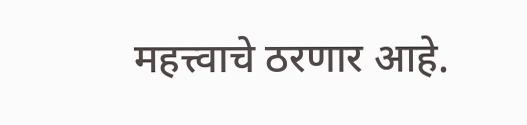महत्त्वाचे ठरणार आहे.